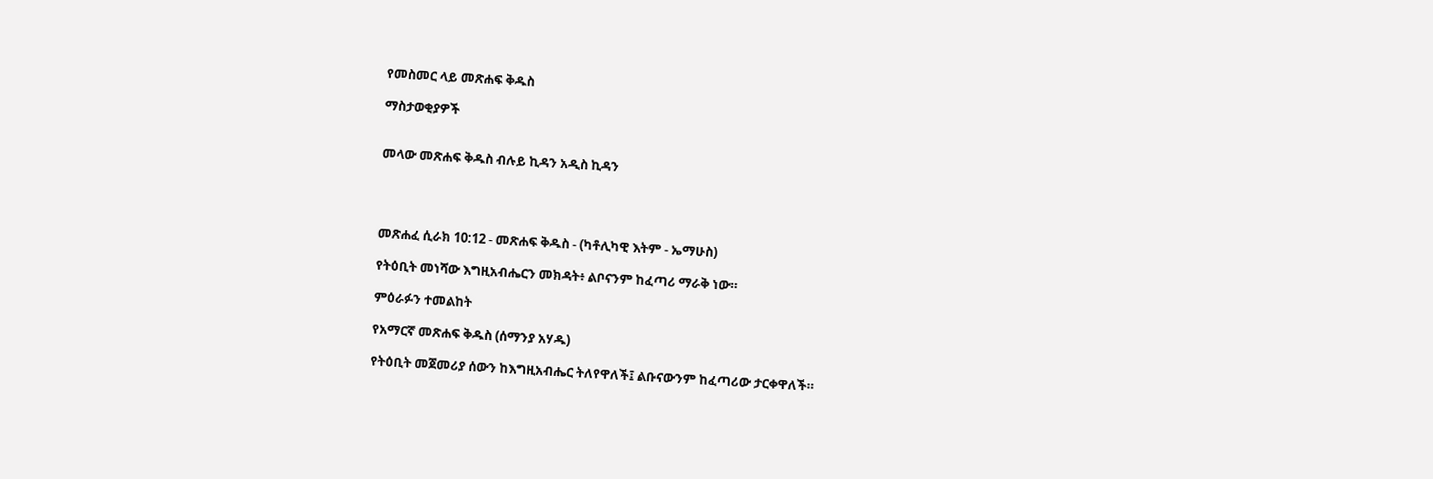የመስመር ላይ መጽሐፍ ቅዱስ

ማስታወቂያዎች


መላው መጽሐፍ ቅዱስ ብሉይ ኪዳን አዲስ ኪዳን




መጽሐፈ ሲራክ 10:12 - መጽሐፍ ቅዱስ - (ካቶሊካዊ እትም - ኤማሁስ)

የትዕቢት መነሻው እግዚአብሔርን መክዳት፥ ልቦናንም ከፈጣሪ ማራቅ ነው።

ምዕራፉን ተመልከት

የአማርኛ መጽሐፍ ቅዱስ (ሰማንያ አሃዱ)

የትዕቢት መጀመሪያ ሰውን ከእግዚአብሔር ትለየዋለች፤ ልቡናውንም ከፈጣሪው ታርቀዋለች።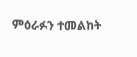ምዕራፉን ተመልከት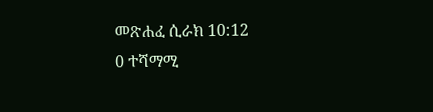መጽሐፈ ሲራክ 10:12
0 ተሻማሚ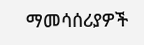ማመሳሰሪያዎች